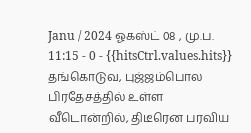Janu / 2024 ஓகஸ்ட் 08 , மு.ப. 11:15 - 0 - {{hitsCtrl.values.hits}}
தங்கொடுவ, புஜ்ஜம்பொல பிரதேசத்தில் உள்ள வீடொன்றில், திடீரென பரவிய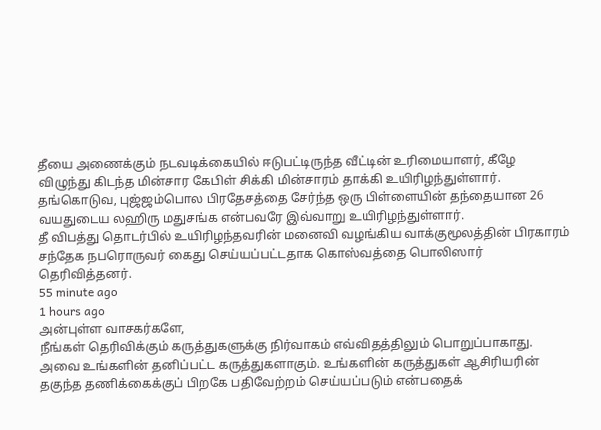தீயை அணைக்கும் நடவடிக்கையில் ஈடுபட்டிருந்த வீட்டின் உரிமையாளர், கீழே விழுந்து கிடந்த மின்சார கேபிள் சிக்கி மின்சாரம் தாக்கி உயிரிழந்துள்ளார்.
தங்கொடுவ, புஜ்ஜம்பொல பிரதேசத்தை சேர்ந்த ஒரு பிள்ளையின் தந்தையான 26 வயதுடைய லஹிரு மதுசங்க என்பவரே இவ்வாறு உயிரிழந்துள்ளார்.
தீ விபத்து தொடர்பில் உயிரிழந்தவரின் மனைவி வழங்கிய வாக்குமூலத்தின் பிரகாரம் சந்தேக நபரொருவர் கைது செய்யப்பட்டதாக கொஸ்வத்தை பொலிஸார் தெரிவித்தனர்.
55 minute ago
1 hours ago
அன்புள்ள வாசகர்களே,
நீங்கள் தெரிவிக்கும் கருத்துகளுக்கு நிர்வாகம் எவ்விதத்திலும் பொறுப்பாகாது. அவை உங்களின் தனிப்பட்ட கருத்துகளாகும். உங்களின் கருத்துகள் ஆசிரியரின் தகுந்த தணிக்கைக்குப் பிறகே பதிவேற்றம் செய்யப்படும் என்பதைக்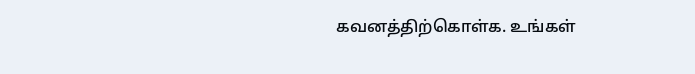கவனத்திற்கொள்க. உங்கள்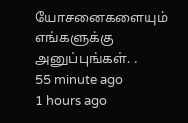யோசனைகளையும் எங்களுக்கு அனுப்புங்கள். .
55 minute ago
1 hours ago